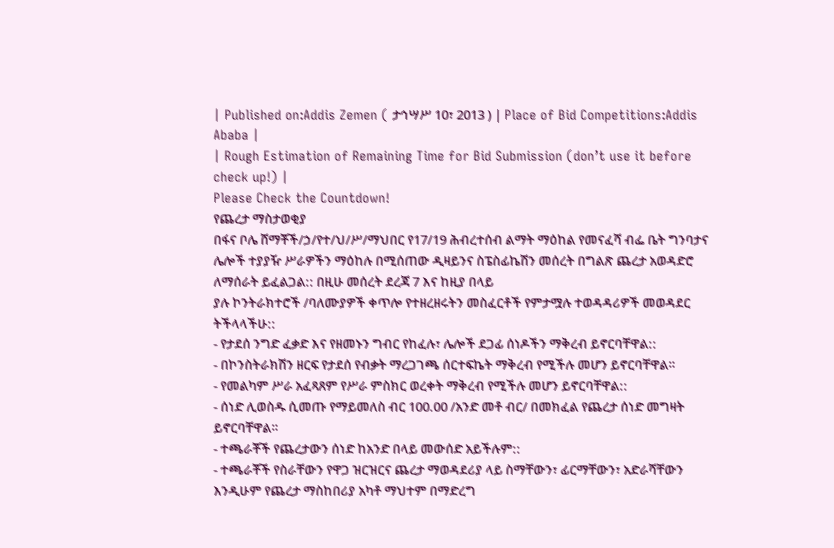| Published on:Addis Zemen ( ታኅሣሥ 10፣ 2013 ) | Place of Bid Competitions:Addis Ababa |
| Rough Estimation of Remaining Time for Bid Submission (don’t use it before check up!) |
Please Check the Countdown!
የጨረታ ማስታወቂያ
በፋና ቦሌ ሸማቾች/ኃ/የተ/ህ/ሥ/ማህበር የ17/19 ሕብረተሰብ ልማት ማዕከል የመናፈሻ ብፌ ቤት ግንባታና ሌሎች ተያያዥ ሥራዎችን ማዕከሉ በሚሰጠው ዲዛይንና ስፔስፊኬሽን መሰረት በግልጽ ጨረታ አወዳድሮ ለማሰራት ይፈልጋል:: በዚሁ መሰረት ደረጃ 7 እና ከዚያ በላይ
ያሉ ኮንትራክተሮች /ባለሙያዎች ቀጥሎ የተዘረዘሩትን መስፈርቶች የምታሟሉ ተወዳዳሪዎች መወዳደር ትችላላችሁ::
- የታደሰ ንግድ ፈቃድ እና የዘመኑን ግብር የከፈሉ፣ ሌሎች ደጋፊ ሰነዶችን ማቅረብ ይኖርባቸዋል::
- በኮንስትራክሽን ዘርፍ የታደሰ የብቃት ማረጋገጫ ሰርተፍኬት ማቅረብ የሚችሉ መሆን ይኖርባቸዋል።
- የመልካም ሥራ አፈጻጸም የሥራ ምስክር ወረቀት ማቅረብ የሚችሉ መሆን ይኖርባቸዋል::
- ሰነድ ሊወስዱ ሲመጡ የማይመለስ ብር 100.00 /አንድ መቶ ብር/ በመክፈል የጨረታ ሰነድ መግዛት ይኖርባቸዋል።
- ተጫራቾች የጨረታውን ሰነድ ከአንድ በላይ መውሰድ አይችሉም::
- ተጫራቾች የስራቸውን የዋጋ ዝርዝርና ጨረታ ማወዳደሪያ ላይ ስማቸውን፣ ፊርማቸውን፣ አድራሻቸውን እንዲሁም የጨረታ ማስከበሪያ አካቶ ማህተም በማድረግ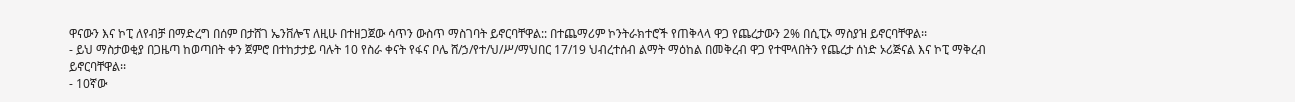ዋናውን እና ኮፒ ለየብቻ በማድረግ በሰም በታሸገ ኤንቨሎፕ ለዚሁ በተዘጋጀው ሳጥን ውስጥ ማስገባት ይኖርባቸዋል:: በተጨማሪም ኮንትራክተሮች የጠቅላላ ዋጋ የጨረታውን 2% በሲፒኦ ማስያዝ ይኖርባቸዋል፡፡
- ይህ ማስታወቂያ በጋዜጣ ከወጣበት ቀን ጀምሮ በተከታታይ ባሉት 10 የስራ ቀናት የፋና ቦሌ ሸ/ኃ/የተ/ህ/ሥ/ማህበር 17/19 ህብረተሰብ ልማት ማዕከል በመቅረብ ዋጋ የተሞላበትን የጨረታ ሰነድ ኦሪጅናል እና ኮፒ ማቅረብ ይኖርባቸዋል፡፡
- 10ኛው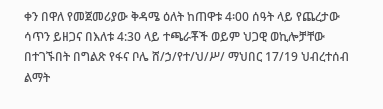ቀን በዋለ የመጀመሪያው ቅዳሜ ዕለት ከጠዋቱ 4፡00 ሰዓት ላይ የጨረታው ሳጥን ይዘጋና በእለቱ 4:30 ላይ ተጫራቾች ወይም ህጋዊ ወኪሎቻቸው በተገኙበት በግልጽ የፋና ቦሌ ሸ/ኃ/የተ/ህ/ሥ/ ማህበር 17/19 ህብረተሰብ ልማት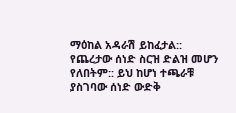ማዕከል አዳራሽ ይከፈታል:: የጨረታው ሰነድ ስርዝ ድልዝ መሆን የለበትም:: ይህ ከሆነ ተጫራቹ ያስገባው ሰነድ ውድቅ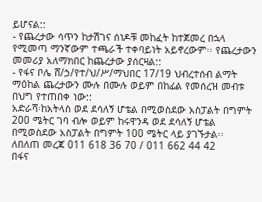ይሆናል::
- የጨረታው ሳጥን ከታሽገና ሰነዶቹ መከፈት ከተጀመረ በኋላ የሚመጣ ማንኛውም ተጫራች ተቀባይነት አይኖረውም፡፡ የጨረታውን መመሪያ አለማክበር ከጨረታው ያሰርዛል::
- የፋና ቦሌ ሸ/ኃ/የተ/ህ/ሥ/ማህበር 17/19 ህብረተሰብ ልማት ማዕከል ጨረታውን ሙሉ በሙሉ ወይም በከፊል የመሰረዝ መብቱ በህግ የተጠበቀ ነው::
አድራሻ፡ከአትላስ ወደ ደሳለኝ ሆቴል በሚወስደው አስፓልት በግምት 200 ሜትር ገባ ብሎ ወይም ከሩዋንዳ ወደ ደሳለኝ ሆቴል በሚወስደው አስፓልት በግምት 100 ሜትር ላይ ያገኙታል፡፡
ለበለጠ መረጃ 011 618 36 70 / 011 662 44 42
በፋና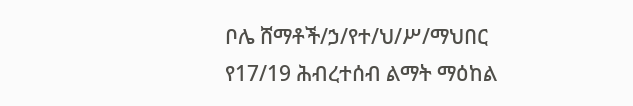ቦሌ ሸማቶች/ኃ/የተ/ህ/ሥ/ማህበር
የ17/19 ሕብረተሰብ ልማት ማዕከል